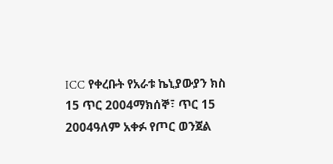ICC የቀረቡት የአራቱ ኬኒያውያን ክስ 15 ጥር 2004ማክሰኞ፣ ጥር 15 2004ዓለም አቀፉ የጦር ወንጀል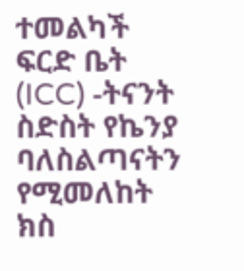ተመልካች ፍርድ ቤት (ICC) -ትናንት ስድስት የኬንያ ባለስልጣናትን የሚመለከት ክስ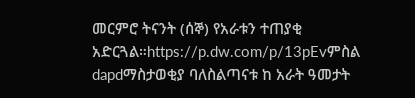መርምሮ ትናንት (ሰኞ) የአራቱን ተጠያቂ አድርጓል።https://p.dw.com/p/13pEvምስል dapdማስታወቂያ ባለስልጣናቱ ከ አራት ዓመታት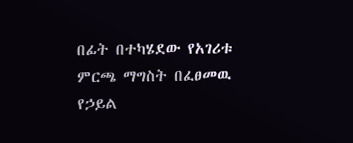በፊት በተካሄደው የአገሪቱ ምርጫ ማግስት በፈፀመዉ የኃይል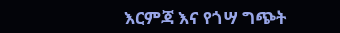እርምጃ እና የጎሣ ግጭት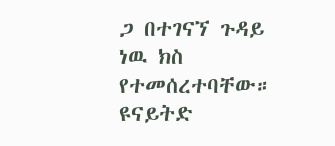ጋ በተገናኘ ጉዳይ ነዉ ክስ የተመሰረተባቸው። ዩናይትድ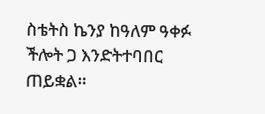ስቴትስ ኬንያ ከዓለም ዓቀፉ ችሎት ጋ እንድትተባበር ጠይቋል።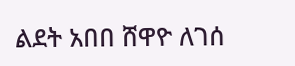ልደት አበበ ሸዋዮ ለገሰ